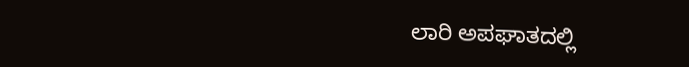ಲಾರಿ ಅಪಘಾತದಲ್ಲಿ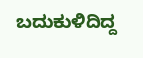ಬದುಕುಳಿದಿದ್ದ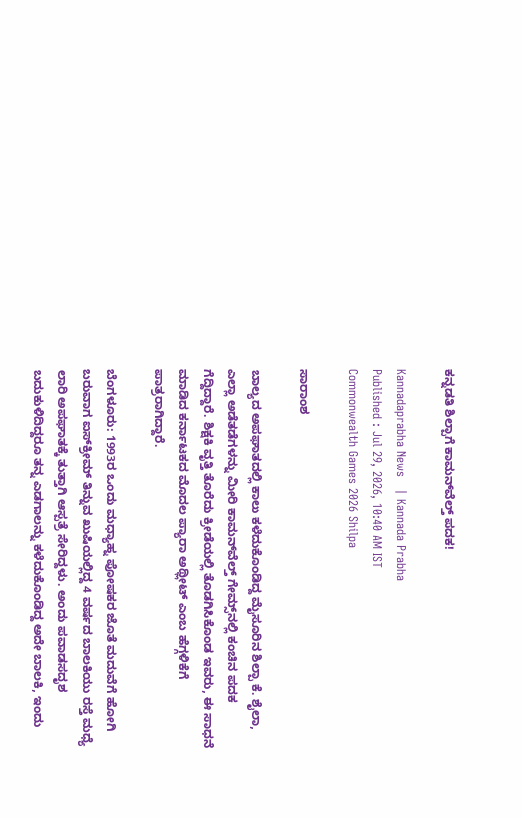ಕನ್ನಡತಿ ಶಿಲ್ಪಾಗೆ ಕಾಮನ್‌ವೆಲ್ತ್ ಪದಕ!

Kannadaprabha News   | Kannada Prabha
Published : Jul 29, 2026, 10:40 AM IST
Commonwealth Games 2026 Shilpa

ಸಾರಾಂಶ

ಬಾಲ್ಯದ ಅಪಘಾತದಲ್ಲಿ ಕಾಲು ಕಳೆದುಕೊಂಡಿದ್ದ ಮೈಸೂರಿನ ಶಿಲ್ಪಾ ಕೆ. ಶೈಲಾ, ಎಲ್ಲಾ ಅಡೆತಡೆಗಳನ್ನು ಮೀರಿ ಕಾಮನ್‌ವೆಲ್ತ್‌ ಗೇಮ್ಸ್‌ನಲ್ಲಿ ಕಂಚಿನ ಪದಕ ಗೆದ್ದಿದ್ದಾರೆ. ಶಿಕ್ಷಕಿ ವೃತ್ತಿ ತೊರೆದು ಕ್ರೀಡೆಯಲ್ಲಿ ತೊಡಗಿಸಿಕೊಂಡ ಇವರು, ಈ ಸಾಧನೆ ಮಾಡಿದ ಕರ್ನಾಟಕದ ಮೊದಲ ಪ್ಯಾರಾ ಅಥ್ಲೀಟ್‌ ಎಂಬ ಹೆಗ್ಗಳಿಕೆಗೆ ಪಾತ್ರರಾಗಿದ್ದಾರೆ.

ಬೆಂಗಳೂರು: 1993ರ ಒಂದು ಮಧ್ಯಾಹ್ನ ಪೋಷಕರ ಜೊತೆ ಮದುವೆಗೆ ಹೋಗಿ ಬರುವಾಗ ಐಸ್‌ಕ್ರೀಮ್‌ ತಿನ್ನುವ ಖುಷಿಯಲ್ಲಿದ್ದ 4 ವರ್ಷದ ಬಾಲಕಿಯು ರಸ್ತೆ ಮಧ್ಯೆ ಲಾರಿ ಅಪಘಾತಕ್ಕೆ ತುತ್ತಾಗಿ ಆಸ್ಪತ್ರೆ ಸೇರಿದ್ದಳು. ಅಂದು ಪವಾಡಸದೃಶ ಬದುಕುಳಿದಿದ್ದರೂ ತನ್ನ ಎಡಗಾಲನ್ನು ಕಳೆದುಕೊಂಡಿದ್ದ ಅದೇ ಬಾಲಕಿ, ಇಂದು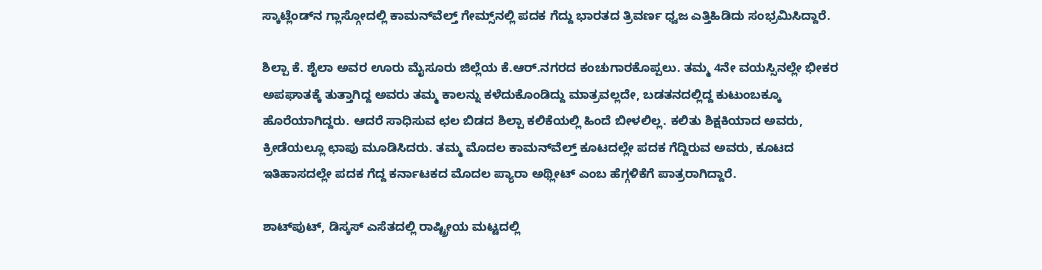ಸ್ಕಾಟ್ಲೆಂಡ್‌ನ ಗ್ಲಾಸ್ಗೋದಲ್ಲಿ ಕಾಮನ್‌ವೆಲ್ತ್‌ ಗೇಮ್ಸ್‌ನಲ್ಲಿ ಪದಕ ಗೆದ್ದು ಭಾರತದ ತ್ರಿವರ್ಣ ಧ್ವಜ ಎತ್ತಿಹಿಡಿದು ಸಂಭ್ರಮಿಸಿದ್ದಾರೆ.

ಶಿಲ್ಪಾ ಕೆ. ಶೈಲಾ ಅವರ ಊರು ಮೈಸೂರು ಜಿಲ್ಲೆಯ ಕೆ.ಆರ್‌.ನಗರದ ಕಂಚುಗಾರಕೊಪ್ಪಲು. ತಮ್ಮ 4ನೇ ವಯಸ್ಸಿನಲ್ಲೇ ಭೀಕರ ಅಪಘಾತಕ್ಕೆ ತುತ್ತಾಗಿದ್ದ ಅವರು ತಮ್ಮ ಕಾಲನ್ನು ಕಳೆದುಕೊಂಡಿದ್ದು ಮಾತ್ರವಲ್ಲದೇ, ಬಡತನದಲ್ಲಿದ್ದ ಕುಟುಂಬಕ್ಕೂ ಹೊರೆಯಾಗಿದ್ದರು. ಆದರೆ ಸಾಧಿಸುವ ಛಲ ಬಿಡದ ಶಿಲ್ಪಾ ಕಲಿಕೆಯಲ್ಲಿ ಹಿಂದೆ ಬೀಳಲಿಲ್ಲ. ಕಲಿತು ಶಿಕ್ಷಕಿಯಾದ ಅವರು, ಕ್ರೀಡೆಯಲ್ಲೂ ಛಾಪು ಮೂಡಿಸಿದರು. ತಮ್ಮ ಮೊದಲ ಕಾಮನ್‌ವೆಲ್ತ್‌ ಕೂಟದಲ್ಲೇ ಪದಕ ಗೆದ್ದಿರುವ ಅವರು, ಕೂಟದ ಇತಿಹಾಸದಲ್ಲೇ ಪದಕ ಗೆದ್ದ ಕರ್ನಾಟಕದ ಮೊದಲ ಪ್ಯಾರಾ ಅಥ್ಲೀಟ್‌ ಎಂಬ ಹೆಗ್ಗಳಿಕೆಗೆ ಪಾತ್ರರಾಗಿದ್ದಾರೆ.

ಶಾಟ್‌ಪುಟ್‌, ಡಿಸ್ಕಸ್‌ ಎಸೆತದಲ್ಲಿ ರಾಷ್ಟ್ರೀಯ ಮಟ್ಟದಲ್ಲಿ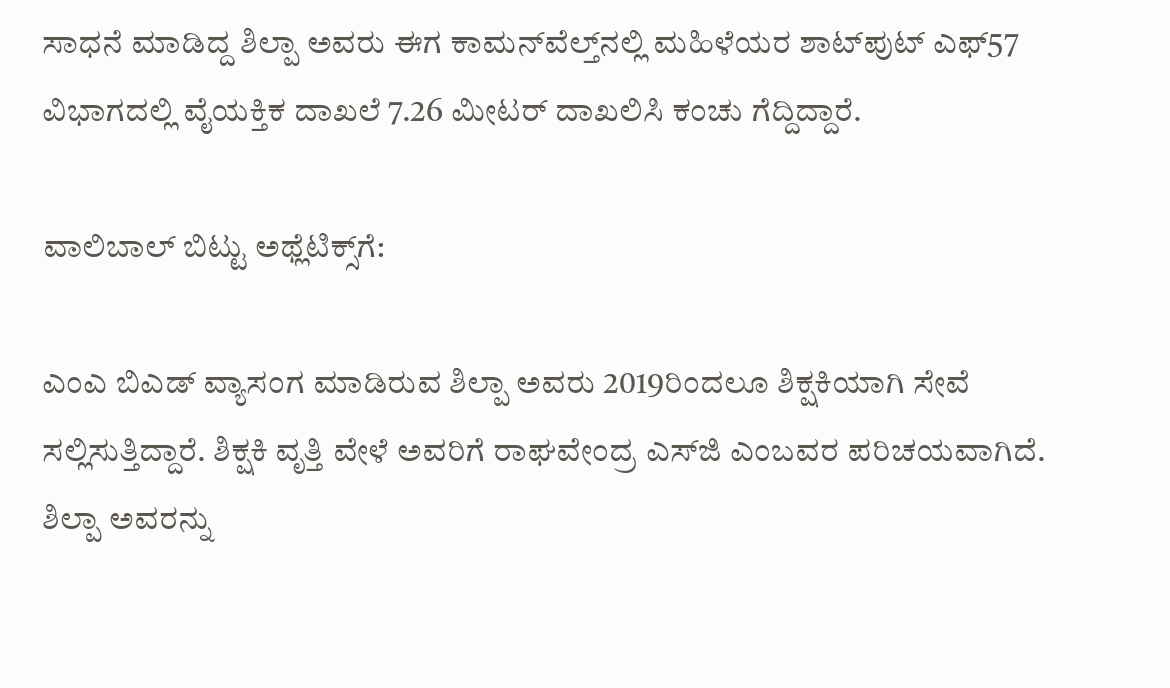ಸಾಧನೆ ಮಾಡಿದ್ದ ಶಿಲ್ಪಾ ಅವರು ಈಗ ಕಾಮನ್‌ವೆಲ್ತ್‌ನಲ್ಲಿ ಮಹಿಳೆಯರ ಶಾಟ್‌ಪುಟ್ ಎಫ್‌57 ವಿಭಾಗದಲ್ಲಿ ವೈಯಕ್ತಿಕ ದಾಖಲೆ 7.26 ಮೀಟರ್ ದಾಖಲಿಸಿ ಕಂಚು ಗೆದ್ದಿದ್ದಾರೆ.

ವಾಲಿಬಾಲ್‌ ಬಿಟ್ಟು ಅಥ್ಲೆಟಿಕ್ಸ್‌ಗೆ:

ಎಂಎ ಬಿಎಡ್‌ ವ್ಯಾಸಂಗ ಮಾಡಿರುವ ಶಿಲ್ಪಾ ಅವರು 2019ರಿಂದಲೂ ಶಿಕ್ಷಕಿಯಾಗಿ ಸೇವೆ ಸಲ್ಲಿಸುತ್ತಿದ್ದಾರೆ. ಶಿಕ್ಷಕಿ ವೃತ್ತಿ ವೇಳೆ ಅವರಿಗೆ ರಾಘವೇಂದ್ರ ಎಸ್‌ಜಿ ಎಂಬವರ ಪರಿಚಯವಾಗಿದೆ. ಶಿಲ್ಪಾ ಅವರನ್ನು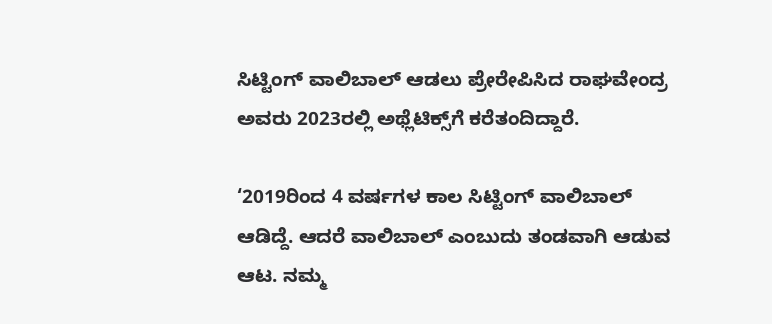ಸಿಟ್ಟಿಂಗ್‌ ವಾಲಿಬಾಲ್‌ ಆಡಲು ಪ್ರೇರೇಪಿಸಿದ ರಾಘವೇಂದ್ರ ಅವರು 2023ರಲ್ಲಿ ಅಥ್ಲೆಟಿಕ್ಸ್‌ಗೆ ಕರೆತಂದಿದ್ದಾರೆ.

‘2019ರಿಂದ 4 ವರ್ಷಗಳ ಕಾಲ ಸಿಟ್ಟಿಂಗ್‌ ವಾಲಿಬಾಲ್ ಆಡಿದ್ದೆ. ಆದರೆ ವಾಲಿಬಾಲ್‌ ಎಂಬುದು ತಂಡವಾಗಿ ಆಡುವ ಆಟ. ನಮ್ಮ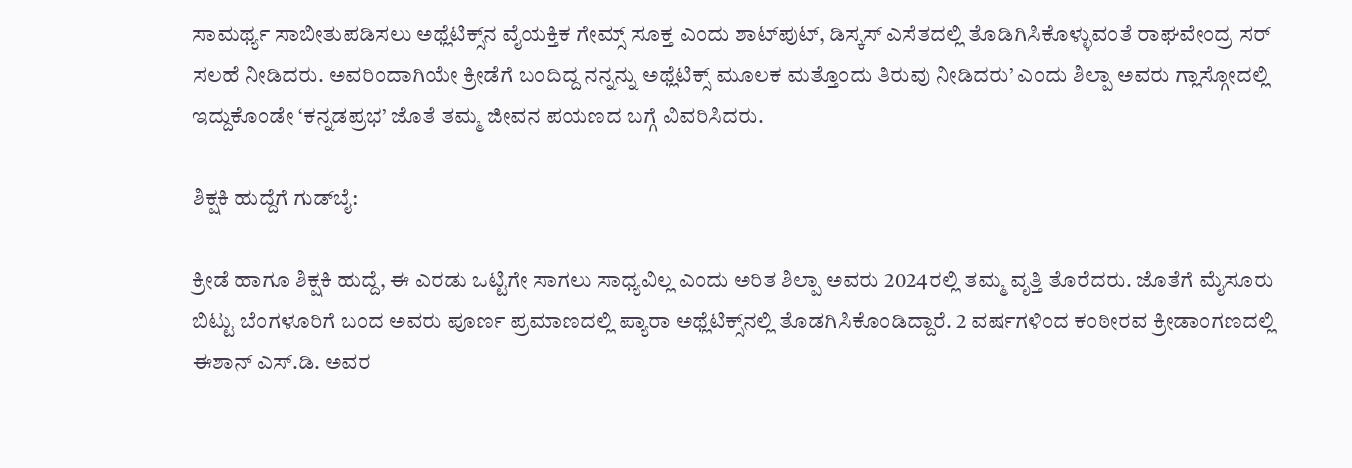ಸಾಮರ್ಥ್ಯ ಸಾಬೀತುಪಡಿಸಲು ಅಥ್ಲೆಟಿಕ್ಸ್‌ನ ವೈಯಕ್ತಿಕ ಗೇಮ್ಸ್‌ ಸೂಕ್ತ ಎಂದು ಶಾಟ್‌ಪುಟ್‌, ಡಿಸ್ಕಸ್‌ ಎಸೆತದಲ್ಲಿ ತೊಡಿಗಿಸಿಕೊಳ್ಳುವಂತೆ ರಾಘವೇಂದ್ರ ಸರ್ ಸಲಹೆ ನೀಡಿದರು. ಅವರಿಂದಾಗಿಯೇ ಕ್ರೀಡೆಗೆ ಬಂದಿದ್ದ ನನ್ನನ್ನು ಅಥ್ಲೆಟಿಕ್ಸ್‌ ಮೂಲಕ ಮತ್ತೊಂದು ತಿರುವು ನೀಡಿದರು’ ಎಂದು ಶಿಲ್ಪಾ ಅವರು ಗ್ಲಾಸ್ಗೋದಲ್ಲಿ ಇದ್ದುಕೊಂಡೇ ‘ಕನ್ನಡಪ್ರಭ’ ಜೊತೆ ತಮ್ಮ ಜೀವನ ಪಯಣದ ಬಗ್ಗೆ ವಿವರಿಸಿದರು.

ಶಿಕ್ಷಕಿ ಹುದ್ದೆಗೆ ಗುಡ್‌ಬೈ:

ಕ್ರೀಡೆ ಹಾಗೂ ಶಿಕ್ಷಕಿ ಹುದ್ದೆ, ಈ ಎರಡು ಒಟ್ಟಿಗೇ ಸಾಗಲು ಸಾಧ್ಯವಿಲ್ಲ ಎಂದು ಅರಿತ ಶಿಲ್ಪಾ ಅವರು 2024ರಲ್ಲಿ ತಮ್ಮ ವೃತ್ತಿ ತೊರೆದರು. ಜೊತೆಗೆ ಮೈಸೂರು ಬಿಟ್ಟು ಬೆಂಗಳೂರಿಗೆ ಬಂದ ಅವರು ಪೂರ್ಣ ಪ್ರಮಾಣದಲ್ಲಿ ಪ್ಯಾರಾ ಅಥ್ಲೆಟಿಕ್ಸ್‌ನಲ್ಲಿ ತೊಡಗಿಸಿಕೊಂಡಿದ್ದಾರೆ. 2 ವರ್ಷಗಳಿಂದ ಕಂಠೀರವ ಕ್ರೀಡಾಂಗಣದಲ್ಲಿ ಈಶಾನ್‌ ಎಸ್‌.ಡಿ. ಅವರ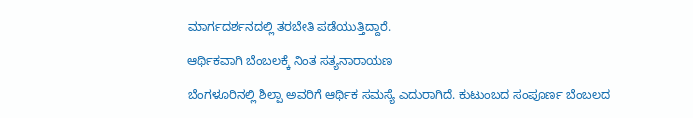ಮಾರ್ಗದರ್ಶನದಲ್ಲಿ ತರಬೇತಿ ಪಡೆಯುತ್ತಿದ್ದಾರೆ.

ಆರ್ಥಿಕವಾಗಿ ಬೆಂಬಲಕ್ಕೆ ನಿಂತ ಸತ್ಯನಾರಾಯಣ

ಬೆಂಗಳೂರಿನಲ್ಲಿ ಶಿಲ್ಪಾ ಅವರಿಗೆ ಆರ್ಥಿಕ ಸಮಸ್ಯೆ ಎದುರಾಗಿದೆ. ಕುಟುಂಬದ ಸಂಪೂರ್ಣ ಬೆಂಬಲದ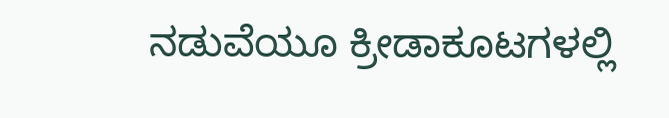ನಡುವೆಯೂ ಕ್ರೀಡಾಕೂಟಗಳಲ್ಲಿ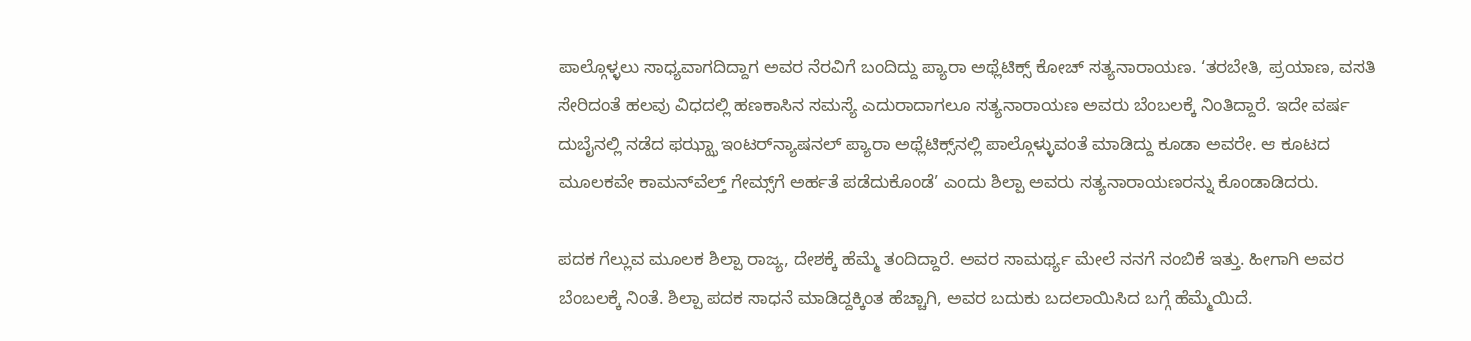ಪಾಲ್ಗೊಳ್ಳಲು ಸಾಧ್ಯವಾಗದಿದ್ದಾಗ ಅವರ ನೆರವಿಗೆ ಬಂದಿದ್ದು ಪ್ಯಾರಾ ಅಥ್ಲೆಟಿಕ್ಸ್‌ ಕೋಚ್‌ ಸತ್ಯನಾರಾಯಣ. ‘ತರಬೇತಿ, ಪ್ರಯಾಣ, ವಸತಿ ಸೇರಿದಂತೆ ಹಲವು ವಿಧದಲ್ಲಿ ಹಣಕಾಸಿನ ಸಮಸ್ಯೆ ಎದುರಾದಾಗಲೂ ಸತ್ಯನಾರಾಯಣ ಅವರು ಬೆಂಬಲಕ್ಕೆ ನಿಂತಿದ್ದಾರೆ. ಇದೇ ವರ್ಷ ದುಬೈನಲ್ಲಿ ನಡೆದ ಫಝ್ಝಾ ಇಂಟರ್‌ನ್ಯಾಷನಲ್‌ ಪ್ಯಾರಾ ಅಥ್ಲೆಟಿಕ್ಸ್‌ನಲ್ಲಿ ಪಾಲ್ಗೊಳ್ಳುವಂತೆ ಮಾಡಿದ್ದು ಕೂಡಾ ಅವರೇ. ಆ ಕೂಟದ ಮೂಲಕವೇ ಕಾಮನ್‌ವೆಲ್ತ್‌ ಗೇಮ್ಸ್‌ಗೆ ಅರ್ಹತೆ ಪಡೆದುಕೊಂಡೆ’ ಎಂದು ಶಿಲ್ಪಾ ಅವರು ಸತ್ಯನಾರಾಯಣರನ್ನು ಕೊಂಡಾಡಿದರು.

ಪದಕ ಗೆಲ್ಲುವ ಮೂಲಕ ಶಿಲ್ಪಾ ರಾಜ್ಯ, ದೇಶಕ್ಕೆ ಹೆಮ್ಮೆ ತಂದಿದ್ದಾರೆ. ಅವರ ಸಾಮರ್ಥ್ಯ ಮೇಲೆ ನನಗೆ ನಂಬಿಕೆ ಇತ್ತು. ಹೀಗಾಗಿ ಅವರ ಬೆಂಬಲಕ್ಕೆ ನಿಂತೆ. ಶಿಲ್ಪಾ ಪದಕ ಸಾಧನೆ ಮಾಡಿದ್ದಕ್ಕಿಂತ ಹೆಚ್ಚಾಗಿ, ಅವರ ಬದುಕು ಬದಲಾಯಿಸಿದ ಬಗ್ಗೆ ಹೆಮ್ಮೆಯಿದೆ.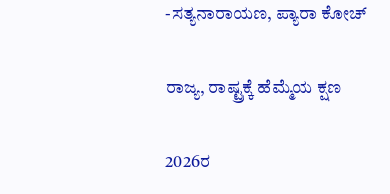-ಸತ್ಯನಾರಾಯಣ, ಪ್ಯಾರಾ ಕೋಚ್‌

ರಾಜ್ಯ, ರಾಷ್ಟ್ರಕ್ಕೆ ಹೆಮ್ಮೆಯ ಕ್ಷಣ

2026ರ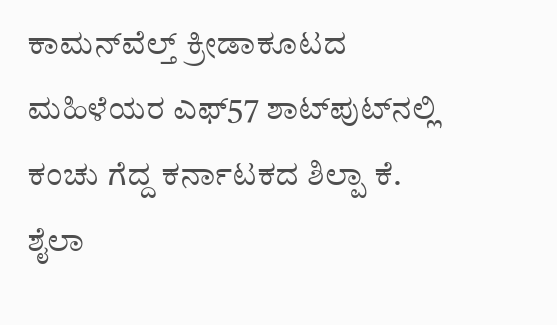ಕಾಮನ್‌ವೆಲ್ತ್‌ ಕ್ರೀಡಾಕೂಟದ ಮಹಿಳೆಯರ ಎಫ್‌57 ಶಾಟ್‌ಪುಟ್‌ನಲ್ಲಿ ಕಂಚು ಗೆದ್ದ ಕರ್ನಾಟಕದ ಶಿಲ್ಪಾ ಕೆ. ಶೈಲಾ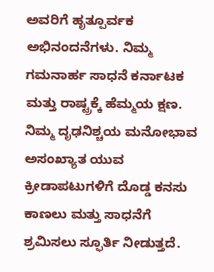ಅವರಿಗೆ ಹೃತ್ಪೂರ್ವಕ ಅಭಿನಂದನೆಗಳು. ನಿಮ್ಮ ಗಮನಾರ್ಹ ಸಾಧನೆ ಕರ್ನಾಟಕ ಮತ್ತು ರಾಷ್ಟ್ರಕ್ಕೆ ಹೆಮ್ಮಯ ಕ್ಷಣ. ನಿಮ್ಮ ದೃಢನಿಶ್ಚಯ ಮನೋಭಾವ ಅಸಂಖ್ಯಾತ ಯುವ ಕ್ರೀಡಾಪಟುಗಳಿಗೆ ದೊಡ್ಡ ಕನಸು ಕಾಣಲು ಮತ್ತು ಸಾಧನೆಗೆ ಶ್ರಮಿಸಲು ಸ್ಫೂರ್ತಿ ನೀಡುತ್ತದೆ.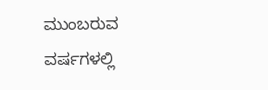ಮುಂಬರುವ ವರ್ಷಗಳಲ್ಲಿ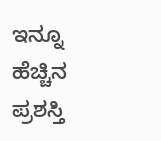ಇನ್ನೂ ಹೆಚ್ಚಿನ ಪ್ರಶಸ್ತಿ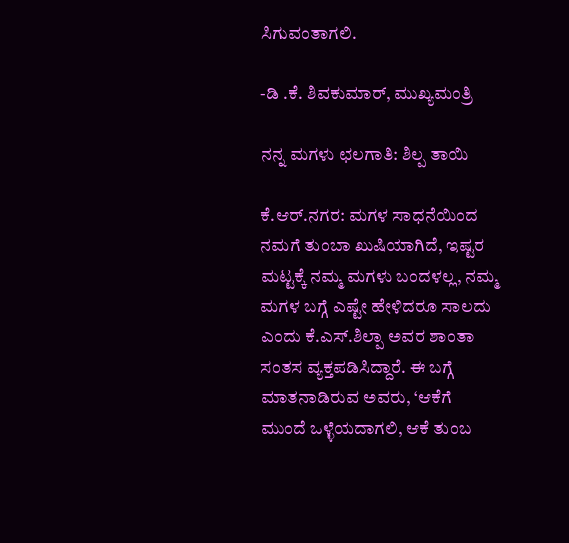ಸಿಗುವಂತಾಗಲಿ.

-ಡಿ .ಕೆ. ಶಿವಕುಮಾರ್‌, ಮುಖ್ಯಮಂತ್ರಿ

ನನ್ನ ಮಗಳು ಛಲಗಾತಿ: ಶಿಲ್ಪ ತಾಯಿ

ಕೆ.ಆರ್.ನಗರ: ಮಗಳ ಸಾಧನೆಯಿಂದ ನಮಗೆ ತುಂಬಾ ಖುಷಿಯಾಗಿದೆ, ಇಷ್ಟರ ಮಟ್ಟಕ್ಕೆ ನಮ್ಮ ಮಗಳು ಬಂದಳಲ್ಲ, ನಮ್ಮ ಮಗಳ ಬಗ್ಗೆ ಎಷ್ಟೇ ಹೇಳಿದರೂ ಸಾಲದು ಎಂದು ಕೆ.ಎಸ್‌.ಶಿಲ್ಪಾ ಅವರ ಶಾಂತಾ ಸಂತಸ ವ್ಯಕ್ತಪಡಿಸಿದ್ದಾರೆ. ಈ ಬಗ್ಗೆ ಮಾತನಾಡಿರುವ ಅವರು, ‘ಆಕೆಗೆ ಮುಂದೆ ಒಳ್ಳೆಯದಾಗಲಿ, ಆಕೆ ತುಂಬ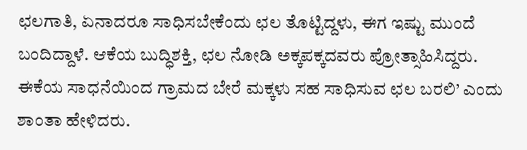ಛಲಗಾತಿ, ಏನಾದರೂ ಸಾಧಿಸಬೇಕೆಂದು ಛಲ ತೊಟ್ಟಿದ್ದಳು, ಈಗ ಇಷ್ಟು ಮುಂದೆ ಬಂದಿದ್ದಾಳೆ. ಆಕೆಯ ಬುದ್ಧಿಶಕ್ತಿ, ಛಲ ನೋಡಿ ಅಕ್ಕಪಕ್ಕದವರು ಪ್ರೋತ್ಸಾಹಿಸಿದ್ದರು. ಈಕೆಯ ಸಾಧನೆಯಿಂದ ಗ್ರಾಮದ ಬೇರೆ ಮಕ್ಕಳು ಸಹ ಸಾಧಿಸುವ ಛಲ ಬರಲಿ’ ಎಂದು ಶಾಂತಾ ಹೇಳಿದರು.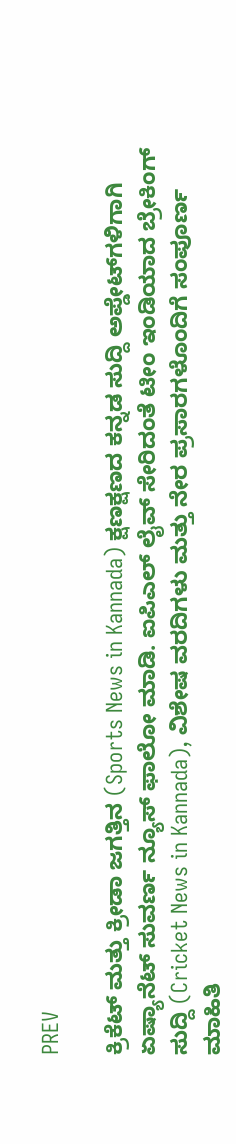PREV

ಕ್ರಿಕೆಟ್ ಮತ್ತು ಕ್ರೀಡಾ ಜಗತ್ತಿನ (Sports News in Kannada) ಕ್ಷಣಕ್ಷಣದ ಕನ್ನಡ ಸುದ್ದಿ ಅಪ್ಡೇಟ್‌ಗಳಿಗಾಗಿ ಏಷ್ಯಾನೆಟ್ ಸುವರ್ಣ ನ್ಯೂಸ್‌ ಫಾಲೋ ಮಾಡಿ. ಐಪಿಎಲ್ ಲೈವ್ ಸೇರಿದಂತೆ ಟೀಂ ಇಂಡಿಯಾದ ಬ್ರೇಕಿಂಗ್ ಸುದ್ದಿ (Cricket News in Kannada), ವಿಶೇಷ ವರದಿಗಳು ಮತ್ತು ನೇರ ಪ್ರಸಾರಗಳೊಂದಿಗೆ ಸಂಪೂರ್ಣ ಮಾಹಿತಿ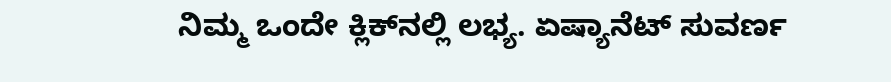ನಿಮ್ಮ ಒಂದೇ ಕ್ಲಿಕ್‌ನಲ್ಲಿ ಲಭ್ಯ. ಏಷ್ಯಾನೆಟ್ ಸುವರ್ಣ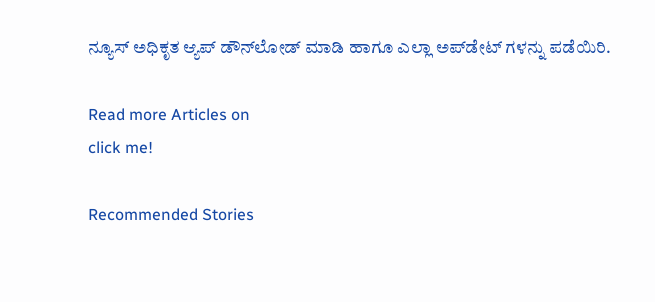ನ್ಯೂಸ್ ಅಧಿಕೃತ ಆ್ಯಪ್ ಡೌನ್‌ಲೋಡ್ ಮಾಡಿ ಹಾಗೂ ಎಲ್ಲಾ ಅಪ್‌ಡೇಟ್ ಗಳನ್ನು ಪಡೆಯಿರಿ.

Read more Articles on
click me!

Recommended Stories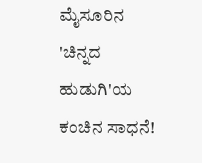ಮೈಸೂರಿನ 'ಚಿನ್ನದ ಹುಡುಗಿ'ಯ ಕಂಚಿನ ಸಾಧನೆ!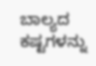ಬಾಲ್ಯದ ಕಷ್ಟಗಳನ್ನು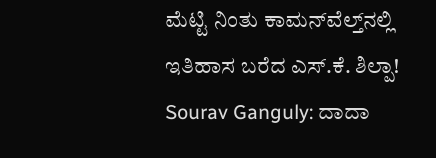ಮೆಟ್ಟಿ ನಿಂತು ಕಾಮನ್‌ವೆಲ್ತ್‌ನಲ್ಲಿ ಇತಿಹಾಸ ಬರೆದ ಎಸ್.ಕೆ. ಶಿಲ್ಪಾ!
Sourav Ganguly: ದಾದಾ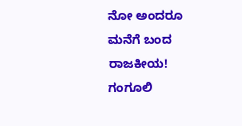ನೋ ಅಂದರೂ ಮನೆಗೆ ಬಂದ ರಾಜಕೀಯ! ಗಂಗೂಲಿ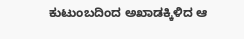ಕುಟುಂಬದಿಂದ ಅಖಾಡಕ್ಕಿಳಿದ ಆ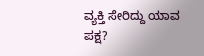ವ್ಯಕ್ತಿ ಸೇರಿದ್ದು ಯಾವ ಪಕ್ಷ?